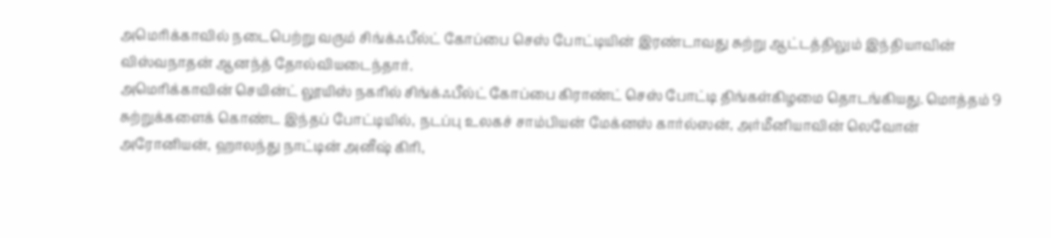அமெரிக்காவில் நடைபெற்று வரும் சிங்க்ஃபீல்ட் கோப்பை செஸ் போட்டியின் இரண்டாவது சுற்று ஆட்டத்திலும் இந்தியாவின் விஸ்வநாதன் ஆனந்த் தோல்வியடைந்தார்.
அமெரிக்காவின் செயின்ட் லூயிஸ் நகரில் சிங்க்ஃபீல்ட் கோப்பை கிராண்ட் செஸ் போட்டி திங்கள்கிழமை தொடங்கியது. மொத்தம் 9 சுற்றுக்களைக் கொண்ட இந்தப் போட்டியில், நடப்பு உலகச் சாம்பியன் மேக்னஸ் கார்ல்ஸன், அர்மீனியாவின் லெவோன் அரோனியன், ஹாலந்து நாட்டின் அனீஷ் கிரி,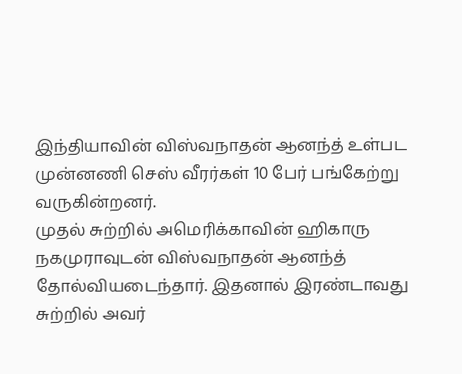இந்தியாவின் விஸ்வநாதன் ஆனந்த் உள்பட முன்னணி செஸ் வீரர்கள் 10 பேர் பங்கேற்று வருகின்றனர்.
முதல் சுற்றில் அமெரிக்காவின் ஹிகாரு நகமுராவுடன் விஸ்வநாதன் ஆனந்த் தோல்வியடைந்தார். இதனால் இரண்டாவது சுற்றில் அவர்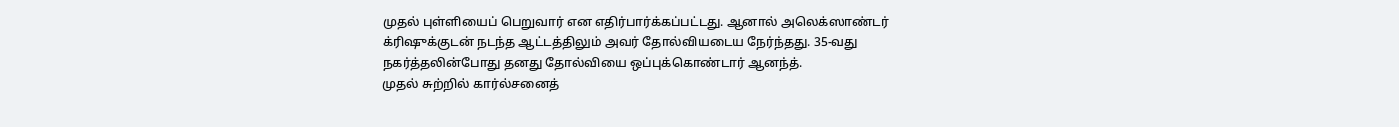முதல் புள்ளியைப் பெறுவார் என எதிர்பார்க்கப்பட்டது. ஆனால் அலெக்ஸாண்டர் க்ரிஷுக்குடன் நடந்த ஆட்டத்திலும் அவர் தோல்வியடைய நேர்ந்தது. 35-வது நகர்த்தலின்போது தனது தோல்வியை ஒப்புக்கொண்டார் ஆனந்த்.
முதல் சுற்றில் கார்ல்சனைத்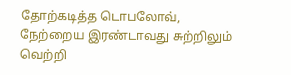தோற்கடித்த டொபலோவ், நேற்றைய இரண்டாவது சுற்றிலும் வெற்றி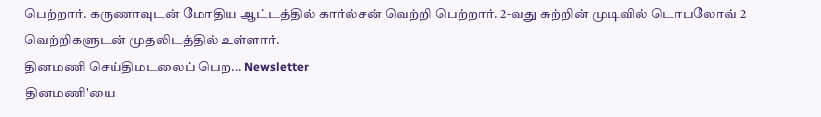பெற்றார். கருணாவுடன் மோதிய ஆட்டத்தில் கார்ல்சன் வெற்றி பெற்றார். 2-வது சுற்றின் முடிவில் டொபலோவ் 2 வெற்றிகளுடன் முதலிடத்தில் உள்ளார்.
தினமணி செய்திமடலைப் பெற... Newsletter
தினமணி'யை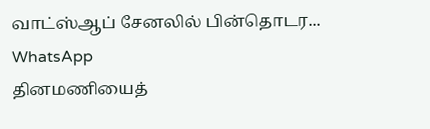வாட்ஸ்ஆப் சேனலில் பின்தொடர... WhatsApp
தினமணியைத்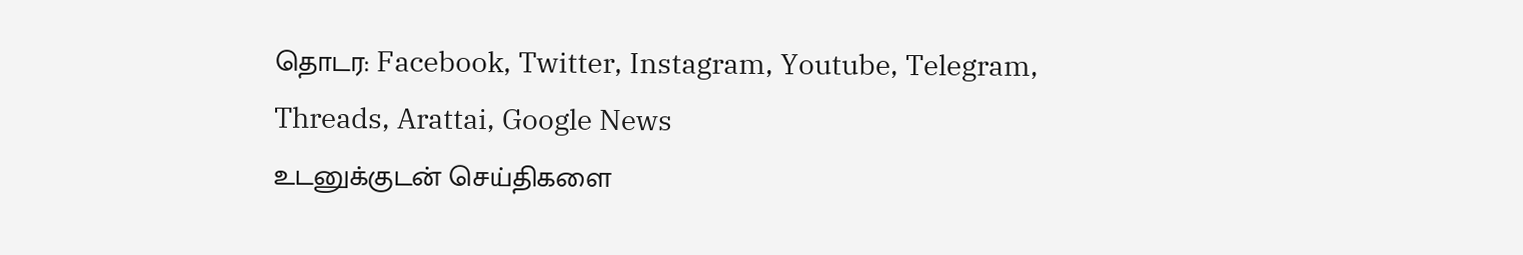தொடர: Facebook, Twitter, Instagram, Youtube, Telegram, Threads, Arattai, Google News
உடனுக்குடன் செய்திகளை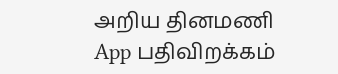அறிய தினமணி App பதிவிறக்கம்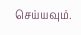செய்யவும்.